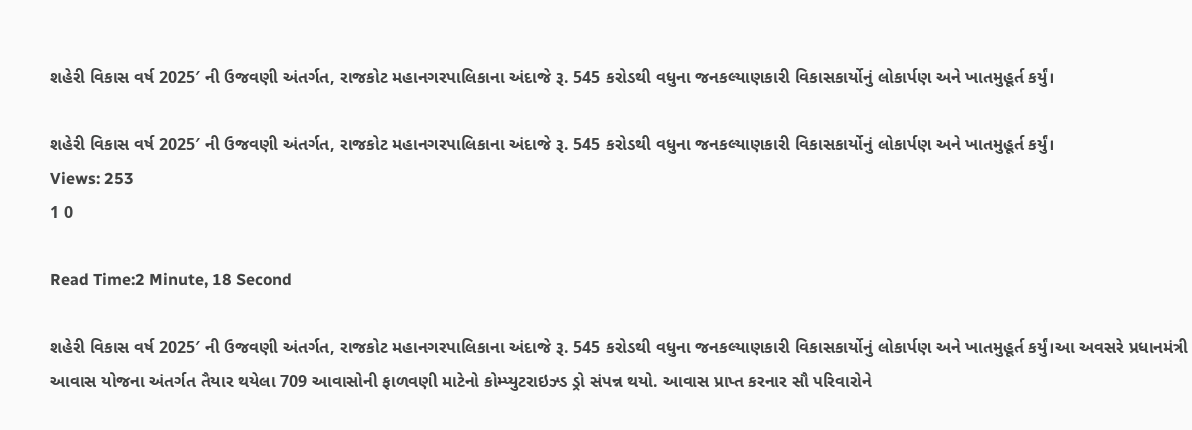શહેરી વિકાસ વર્ષ 2025′ ની ઉજવણી અંતર્ગત, રાજકોટ મહાનગરપાલિકાના અંદાજે રૂ. 545 કરોડથી વધુના જનકલ્યાણકારી વિકાસકાર્યોનું લોકાર્પણ અને ખાતમુહૂર્ત કર્યું।

શહેરી વિકાસ વર્ષ 2025′ ની ઉજવણી અંતર્ગત, રાજકોટ મહાનગરપાલિકાના અંદાજે રૂ. 545 કરોડથી વધુના જનકલ્યાણકારી વિકાસકાર્યોનું લોકાર્પણ અને ખાતમુહૂર્ત કર્યું।
Views: 253
1 0

Read Time:2 Minute, 18 Second

શહેરી વિકાસ વર્ષ 2025′ ની ઉજવણી અંતર્ગત, રાજકોટ મહાનગરપાલિકાના અંદાજે રૂ. 545 કરોડથી વધુના જનકલ્યાણકારી વિકાસકાર્યોનું લોકાર્પણ અને ખાતમુહૂર્ત કર્યું।આ અવસરે પ્રધાનમંત્રી આવાસ યોજના અંતર્ગત તૈયાર થયેલા 709 આવાસોની ફાળવણી માટેનો કોમ્પ્યુટરાઇઝ્ડ ડ્રો સંપન્ન થયો. આવાસ પ્રાપ્ત કરનાર સૌ પરિવારોને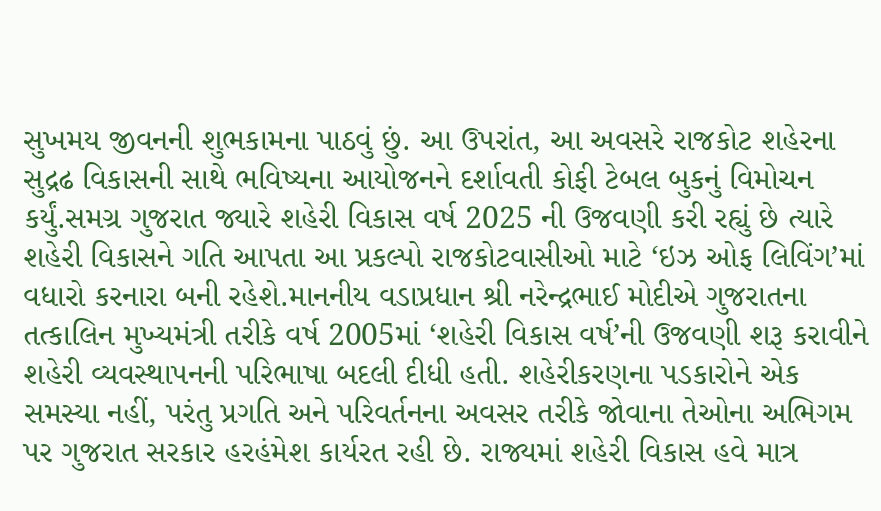સુખમય જીવનની શુભકામના પાઠવું છું. આ ઉપરાંત, આ અવસરે રાજકોટ શહેરના સુદ્રઢ વિકાસની સાથે ભવિષ્યના આયોજનને દર્શાવતી કોફી ટેબલ બુકનું વિમોચન કર્યું.સમગ્ર ગુજરાત જ્યારે શહેરી વિકાસ વર્ષ 2025 ની ઉજવણી કરી રહ્યું છે ત્યારે શહેરી વિકાસને ગતિ આપતા આ પ્રકલ્પો રાજકોટવાસીઓ માટે ‘ઇઝ ઓફ લિવિંગ’માં વધારો કરનારા બની રહેશે.માનનીય વડાપ્રધાન શ્રી નરેન્દ્રભાઈ મોદીએ ગુજરાતના તત્કાલિન મુખ્યમંત્રી તરીકે વર્ષ 2005માં ‘શહેરી વિકાસ વર્ષ’ની ઉજવણી શરૂ કરાવીને શહેરી વ્યવસ્થાપનની પરિભાષા બદલી દીધી હતી. શહેરીકરણના પડકારોને એક સમસ્યા નહીં, પરંતુ પ્રગતિ અને પરિવર્તનના અવસર તરીકે જોવાના તેઓના અભિગમ પર ગુજરાત સરકાર હરહંમેશ કાર્યરત રહી છે. રાજ્યમાં શહેરી વિકાસ હવે માત્ર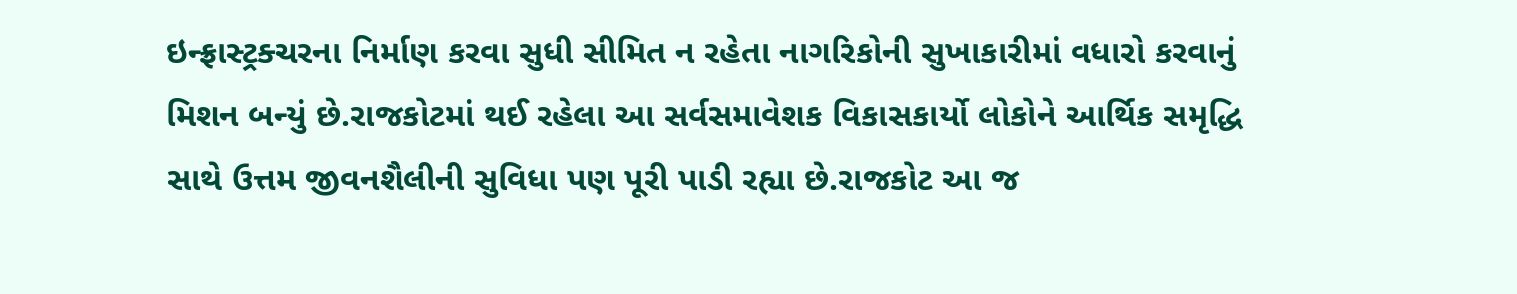ઇન્ફ્રાસ્ટ્રક્ચરના નિર્માણ કરવા સુધી સીમિત ન રહેતા નાગરિકોની સુખાકારીમાં વધારો કરવાનું મિશન બન્યું છે.રાજકોટમાં થઈ રહેલા આ સર્વસમાવેશક વિકાસકાર્યો લોકોને આર્થિક સમૃદ્ધિ સાથે ઉત્તમ જીવનશૈલીની સુવિધા પણ પૂરી પાડી રહ્યા છે.રાજકોટ આ જ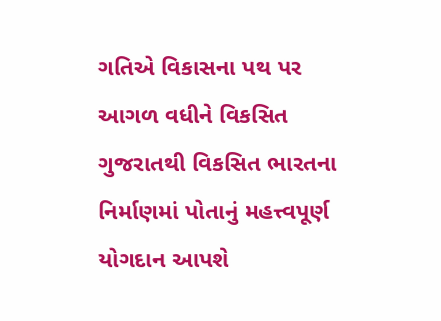ગતિએ વિકાસના પથ પર આગળ વધીને વિકસિત ગુજરાતથી વિકસિત ભારતના નિર્માણમાં પોતાનું મહત્ત્વપૂર્ણ યોગદાન આપશે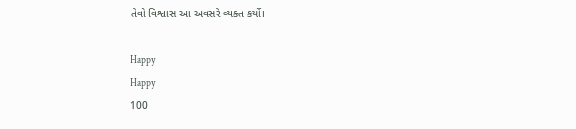તેવો વિશ્વાસ આ અવસરે વ્યક્ત કર્યો।

Happy
Happy
100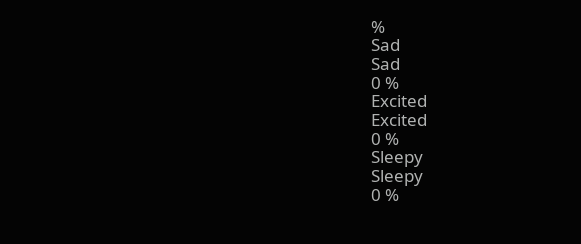%
Sad
Sad
0 %
Excited
Excited
0 %
Sleepy
Sleepy
0 %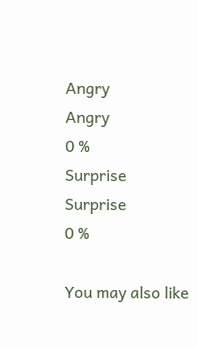Angry
Angry
0 %
Surprise
Surprise
0 %

You may also like